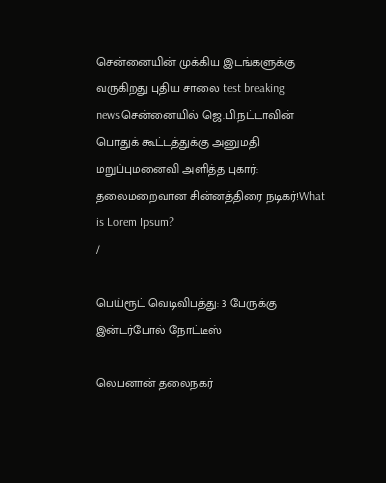சென்னையின் முக்கிய இடங்களுக்கு வருகிறது புதிய சாலை test breaking newsசென்னையில் ஜெ.பி.நட்டாவின் பொதுக் கூட்டத்துக்கு அனுமதி மறுப்புமனைவி அளித்த புகார்: தலைமறைவான சின்னத்திரை நடிகர்!What is Lorem Ipsum?
/

பெய்ரூட் வெடிவிபத்து: 3 பேருக்கு இன்டர்போல் நோட்டீஸ்

லெபனான் தலைநகர்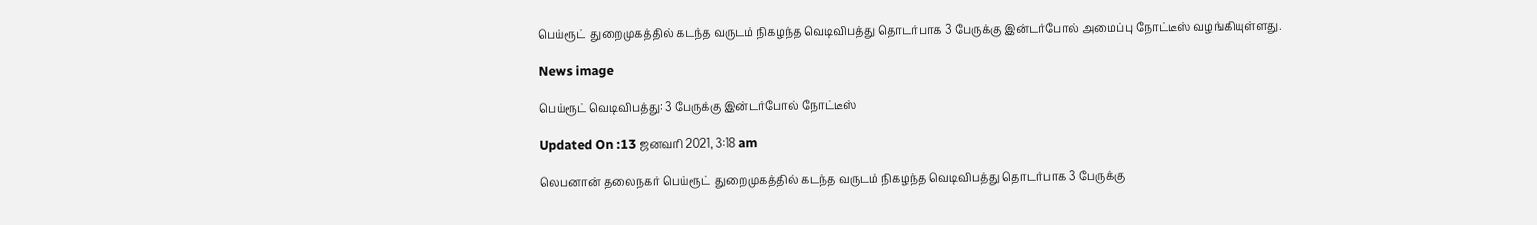பெய்ரூட்  துறைமுகத்தில் கடந்த வருடம் நிகழந்த வெடிவிபத்து தொடர்பாக 3 பேருக்கு இன்டர்போல் அமைப்பு நோட்டீஸ் வழங்கியுள்ளது.

News image

பெய்ரூட் வெடிவிபத்து: 3 பேருக்கு இன்டர்போல் நோட்டீஸ்

Updated On :13 ஜனவரி 2021, 3:18 am

லெபனான் தலைநகர் பெய்ரூட்  துறைமுகத்தில் கடந்த வருடம் நிகழந்த வெடிவிபத்து தொடர்பாக 3 பேருக்கு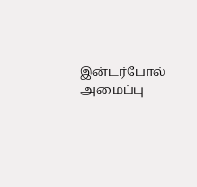இன்டர்போல் அமைப்பு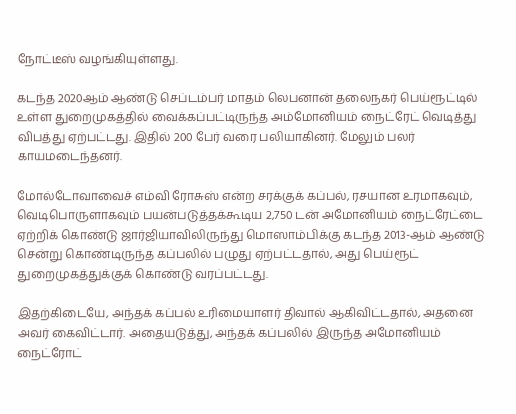நோட்டீஸ் வழங்கியுள்ளது.

கடந்த 2020ஆம் ஆண்டு செப்டம்பர் மாதம் லெபனான் தலைநகர் பெய்ரூட்டில் உள்ள துறைமுகத்தில் வைக்கப்பட்டிருந்த அம்மோனியம் நைட்ரேட் வெடித்து விபத்து ஏற்பட்டது. இதில் 200 பேர் வரை பலியாகினர். மேலும் பலர் காயமடைந்தனர்.

மோல்டோவாவைச் எம்வி ரோசுஸ் என்ற சரக்குக் கப்பல், ரசயான உரமாகவும், வெடிபொருளாகவும் பயன்படுத்தக்கூடிய 2,750 டன் அமோனியம் நைட்ரேட்டை ஏற்றிக் கொண்டு ஜார்ஜியாவிலிருந்து மொஸாம்பிக்கு கடந்த 2013-ஆம் ஆண்டு சென்று கொண்டிருந்த கப்பலில் பழுது ஏற்பட்டதால், அது பெய்ரூட் துறைமுகத்துக்குக் கொண்டு வரப்பட்டது.

இதற்கிடையே, அந்தக் கப்பல் உரிமையாளர் திவால் ஆகிவிட்டதால், அதனை அவர் கைவிட்டார். அதையடுத்து, அந்தக் கப்பலில் இருந்த அமோனியம் நைட்ரோட்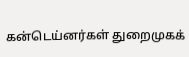கன்டெய்னர்கள் துறைமுகக்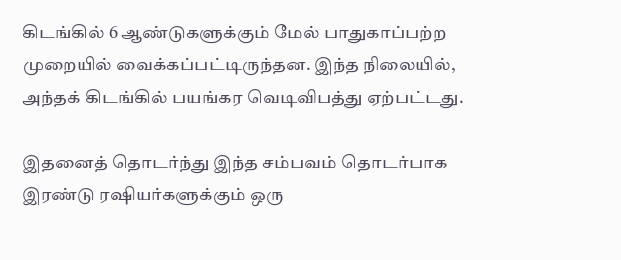கிடங்கில் 6 ஆண்டுகளுக்கும் மேல் பாதுகாப்பற்ற முறையில் வைக்கப்பட்டிருந்தன. இந்த நிலையில், அந்தக் கிடங்கில் பயங்கர வெடிவிபத்து ஏற்பட்டது.

இதனைத் தொடர்ந்து இந்த சம்பவம் தொடர்பாக இரண்டு ரஷியர்களுக்கும் ஒரு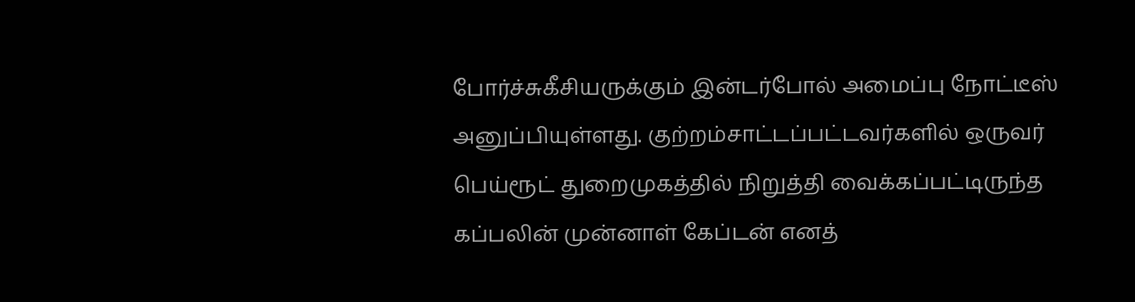போர்ச்சுகீசியருக்கும் இன்டர்போல் அமைப்பு நோட்டீஸ் அனுப்பியுள்ளது. குற்றம்சாட்டப்பட்டவர்களில் ஒருவர் பெய்ரூட் துறைமுகத்தில் நிறுத்தி வைக்கப்பட்டிருந்த கப்பலின் முன்னாள் கேப்டன் எனத்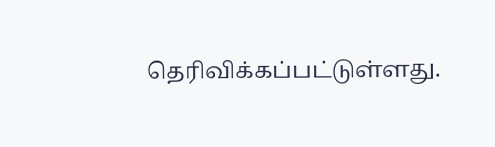தெரிவிக்கப்பட்டுள்ளது.